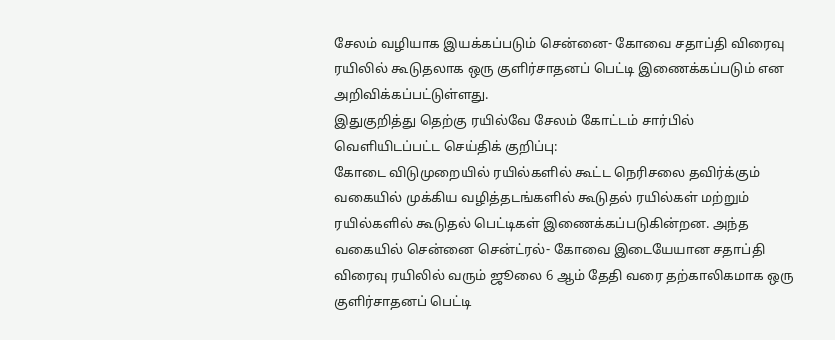சேலம் வழியாக இயக்கப்படும் சென்னை- கோவை சதாப்தி விரைவு ரயிலில் கூடுதலாக ஒரு குளிர்சாதனப் பெட்டி இணைக்கப்படும் என அறிவிக்கப்பட்டுள்ளது.
இதுகுறித்து தெற்கு ரயில்வே சேலம் கோட்டம் சார்பில் வெளியிடப்பட்ட செய்திக் குறிப்பு:
கோடை விடுமுறையில் ரயில்களில் கூட்ட நெரிசலை தவிர்க்கும் வகையில் முக்கிய வழித்தடங்களில் கூடுதல் ரயில்கள் மற்றும் ரயில்களில் கூடுதல் பெட்டிகள் இணைக்கப்படுகின்றன. அந்த வகையில் சென்னை சென்ட்ரல்- கோவை இடையேயான சதாப்தி விரைவு ரயிலில் வரும் ஜூலை 6 ஆம் தேதி வரை தற்காலிகமாக ஒரு குளிர்சாதனப் பெட்டி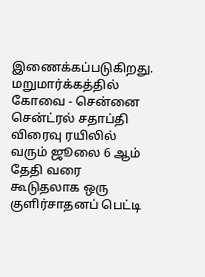இணைக்கப்படுகிறது.
மறுமார்க்கத்தில் கோவை - சென்னை சென்ட்ரல் சதாப்தி விரைவு ரயிலில் வரும் ஜூலை 6 ஆம் தேதி வரை கூடுதலாக ஒரு குளிர்சாதனப் பெட்டி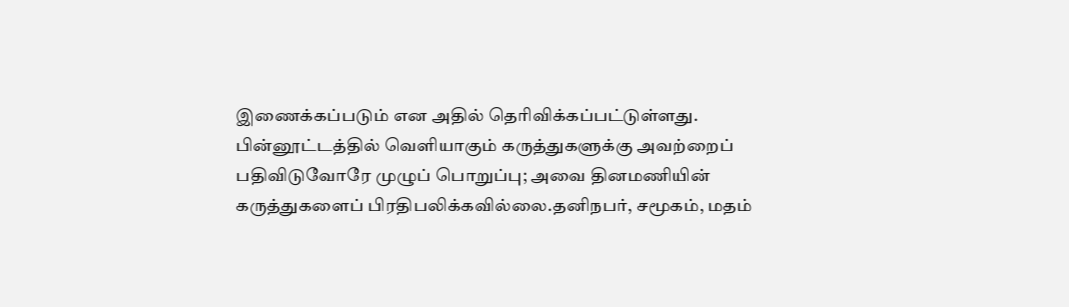இணைக்கப்படும் என அதில் தெரிவிக்கப்பட்டுள்ளது.
பின்னூட்டத்தில் வெளியாகும் கருத்துகளுக்கு அவற்றைப் பதிவிடுவோரே முழுப் பொறுப்பு; அவை தினமணியின் கருத்துகளைப் பிரதிபலிக்கவில்லை.தனிநபர், சமூகம், மதம்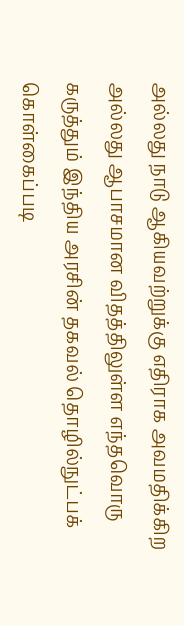அல்லது நாடு ஆகியவற்றுக்கு எதிராக அவமதிக்கிற அல்லது ஆபாசமான விதத்திலுள்ள எந்தவொரு கருத்தும் இந்திய அரசின் தகவல் தொழில்நுட்பக் கொள்கைப்படி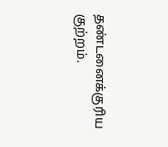தண்டனைக்குரிய குற்றம்.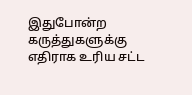இதுபோன்ற கருத்துகளுக்கு எதிராக உரிய சட்ட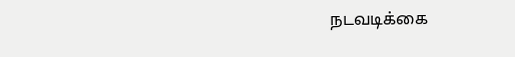நடவடிக்கை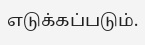எடுக்கப்படும்.